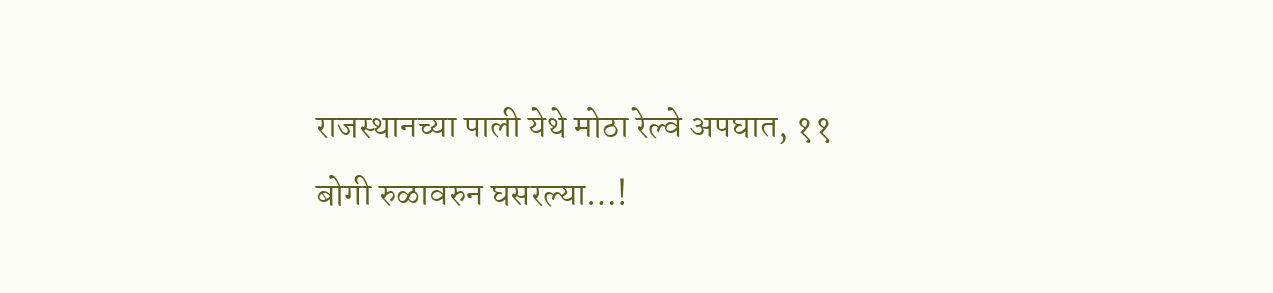राजस्थानच्या पाली येथे मोठा रेल्वे अपघात, ११ बोगी रुळावरुन घसरल्या…!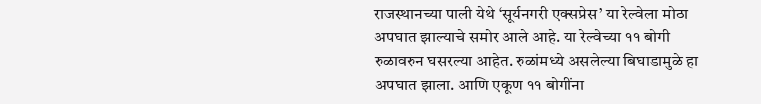राजस्थानच्या पाली येथे ‘सूर्यनगरी एक्सप्रेस’ या रेल्वेला मोठा अपघात झाल्याचे समोर आले आहे. या रेल्वेच्या ११ बोगी रुळावरुन घसरल्या आहेत. रुळांमध्ये असलेल्या बिघाडामुळे हा अपघात झाला. आणि एकूण ११ बोगींना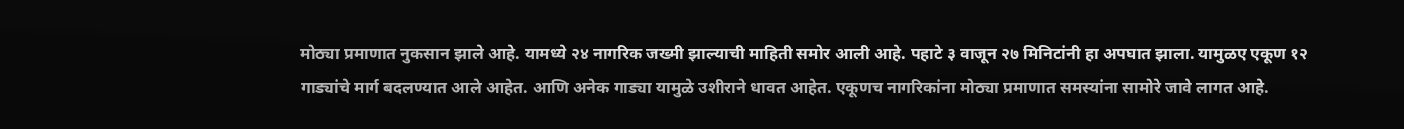मोठ्या प्रमाणात नुकसान झाले आहे. यामध्ये २४ नागरिक जख्मी झाल्याची माहिती समोर आली आहे. पहाटे ३ वाजून २७ मिनिटांनी हा अपघात झाला. यामुळए एकूण १२ गाड्यांचे मार्ग बदलण्यात आले आहेत. आणि अनेक गाड्या यामुळे उशीराने धावत आहेत. एकूणच नागरिकांना मोठ्या प्रमाणात समस्यांना सामोरे जावे लागत आहे.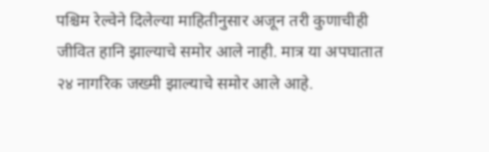पश्चिम रेल्वेने दिलेल्या माहितीनुसार अजून तरी कुणाचीही जीवित हानि झाल्याचे समोर आले नाही. मात्र या अपघातात २४ नागरिक जख्मी झाल्याचे समोर आले आहे.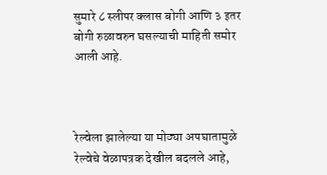सुमारे ८ स्लीपर क्लास बोगी आणि ३ इतर बोगी रुळावरुन घसल्याची माहिती समोर आली आहे.



रेल्वेला झालेल्या या मोठ्या अपघातामुळे रेल्वेचे वेळापत्रक देखील बदलले आहे,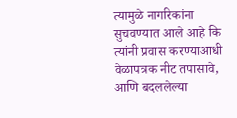त्यामुळे नागरिकांना सुचवण्यात आले आहे कि त्यांनी प्रवास करण्याआधी वेळापत्रक नीट तपासावे, आणि बदललेल्या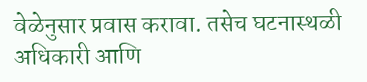वेळेनुसार प्रवास करावा. तसेच घटनास्थळी अधिकारी आणि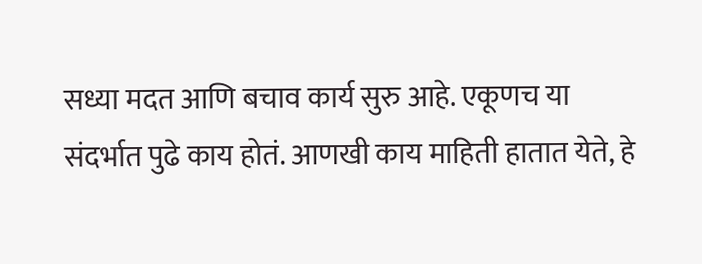सध्या मदत आणि बचाव कार्य सुरु आहे. एकूणच या संदर्भात पुढे काय होतं. आणखी काय माहिती हातात येते, हे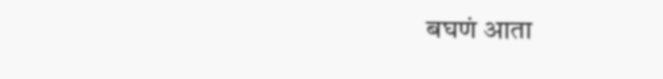बघणं आता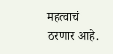महत्वाचं ठरणार आहे.